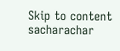Skip to content
sacharachar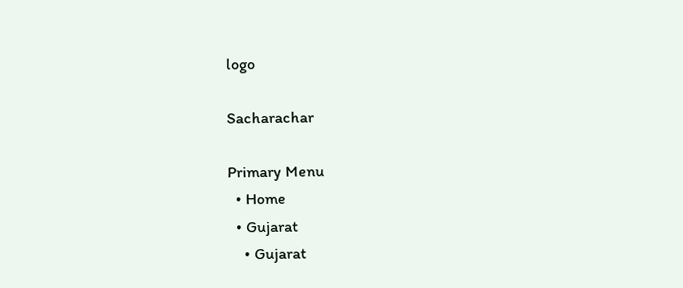logo

Sacharachar

Primary Menu
  • Home
  • Gujarat
    • Gujarat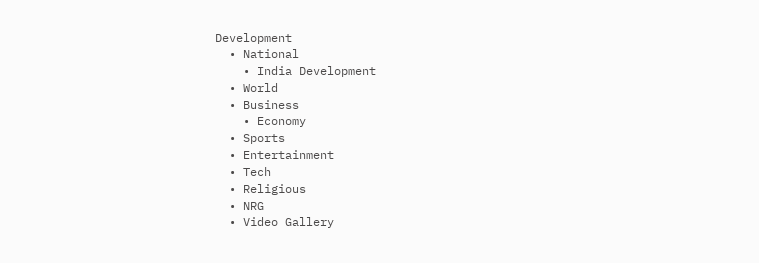Development
  • National
    • India Development
  • World
  • Business
    • Economy
  • Sports
  • Entertainment
  • Tech
  • Religious
  • NRG
  • Video Gallery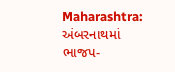Maharashtra: અંબરનાથમાં ભાજપ-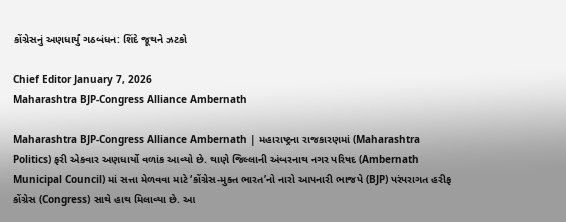કોંગ્રેસનું અણધાર્યું ગઠબંધન: શિંદે જૂથને ઝટકો

Chief Editor January 7, 2026
Maharashtra BJP-Congress Alliance Ambernath

Maharashtra BJP-Congress Alliance Ambernath | મહારાષ્ટ્રના રાજકારણમાં (Maharashtra Politics) ફરી એકવાર અણધાર્યો વળાંક આવ્યો છે. થાણે જિલ્લાની અંબરનાથ નગર પરિષદ (Ambernath Municipal Council) માં સત્તા મેળવવા માટે ‘કોંગ્રેસ-મુક્ત ભારત’નો નારો આપનારી ભાજપે (BJP) પરંપરાગત હરીફ કોંગ્રેસ (Congress) સાથે હાથ મિલાવ્યા છે. આ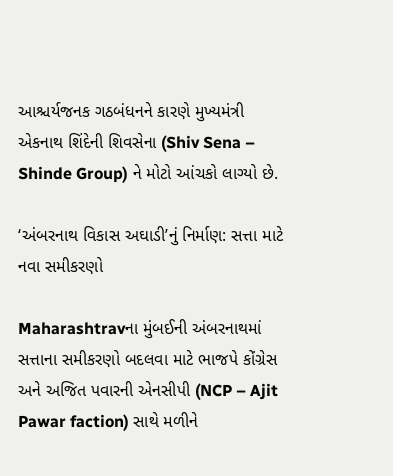આશ્ચર્યજનક ગઠબંધનને કારણે મુખ્યમંત્રી એકનાથ શિંદેની શિવસેના (Shiv Sena – Shinde Group) ને મોટો આંચકો લાગ્યો છે.

‘અંબરનાથ વિકાસ અઘાડી’નું નિર્માણ: સત્તા માટે નવા સમીકરણો

Maharashtravના મુંબઈની અંબરનાથમાં સત્તાના સમીકરણો બદલવા માટે ભાજપે કોંગ્રેસ અને અજિત પવારની એનસીપી (NCP – Ajit Pawar faction) સાથે મળીને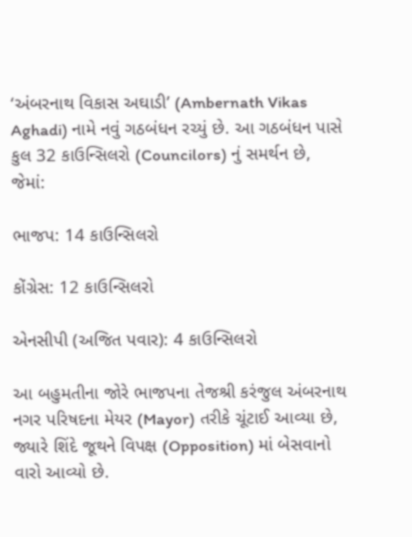‘અંબરનાથ વિકાસ અઘાડી’ (Ambernath Vikas Aghadi) નામે નવું ગઠબંધન રચ્યું છે. આ ગઠબંધન પાસે કુલ 32 કાઉન્સિલરો (Councilors) નું સમર્થન છે, જેમાં:

ભાજપ: 14 કાઉન્સિલરો

કોંગ્રેસ: 12 કાઉન્સિલરો

એનસીપી (અજિત પવાર): 4 કાઉન્સિલરો

આ બહુમતીના જોરે ભાજપના તેજશ્રી કરંજુલ અંબરનાથ નગર પરિષદના મેયર (Mayor) તરીકે ચૂંટાઈ આવ્યા છે, જ્યારે શિંદે જૂથને વિપક્ષ (Opposition) માં બેસવાનો વારો આવ્યો છે.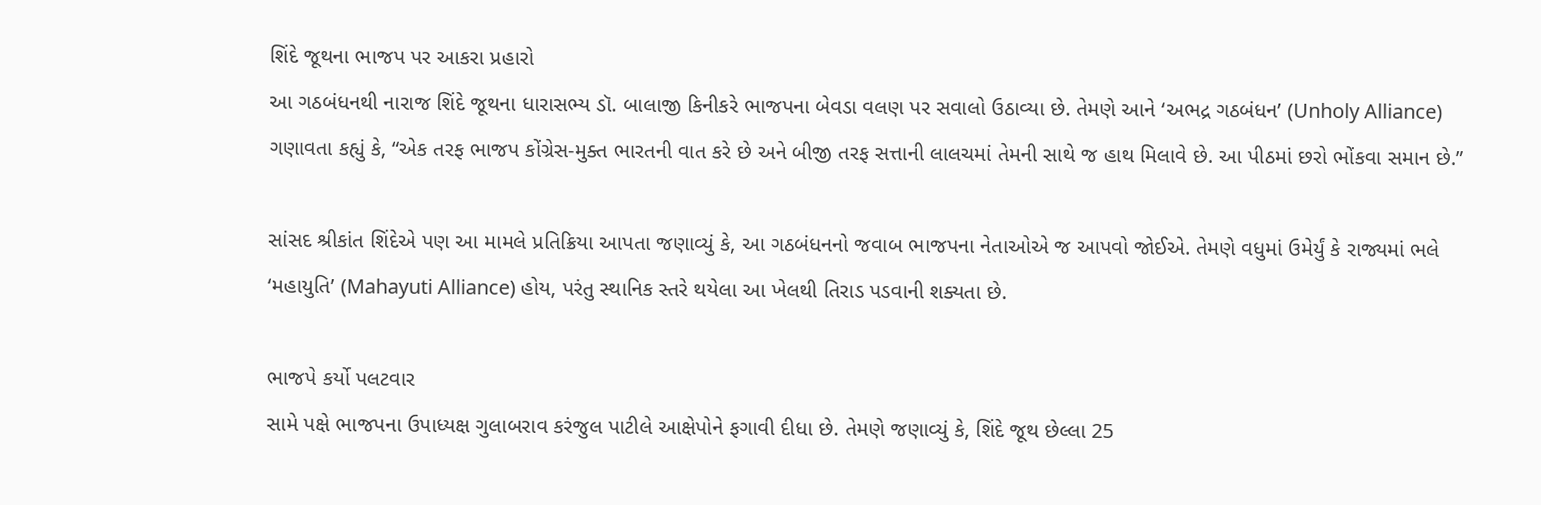શિંદે જૂથના ભાજપ પર આકરા પ્રહારો
આ ગઠબંધનથી નારાજ શિંદે જૂથના ધારાસભ્ય ડૉ. બાલાજી કિનીકરે ભાજપના બેવડા વલણ પર સવાલો ઉઠાવ્યા છે. તેમણે આને ‘અભદ્ર ગઠબંધન’ (Unholy Alliance) ગણાવતા કહ્યું કે, “એક તરફ ભાજપ કોંગ્રેસ-મુક્ત ભારતની વાત કરે છે અને બીજી તરફ સત્તાની લાલચમાં તેમની સાથે જ હાથ મિલાવે છે. આ પીઠમાં છરો ભોંકવા સમાન છે.”

સાંસદ શ્રીકાંત શિંદેએ પણ આ મામલે પ્રતિક્રિયા આપતા જણાવ્યું કે, આ ગઠબંધનનો જવાબ ભાજપના નેતાઓએ જ આપવો જોઈએ. તેમણે વધુમાં ઉમેર્યું કે રાજ્યમાં ભલે ‘મહાયુતિ’ (Mahayuti Alliance) હોય, પરંતુ સ્થાનિક સ્તરે થયેલા આ ખેલથી તિરાડ પડવાની શક્યતા છે.

ભાજપે કર્યો પલટવાર
સામે પક્ષે ભાજપના ઉપાધ્યક્ષ ગુલાબરાવ કરંજુલ પાટીલે આક્ષેપોને ફગાવી દીધા છે. તેમણે જણાવ્યું કે, શિંદે જૂથ છેલ્લા 25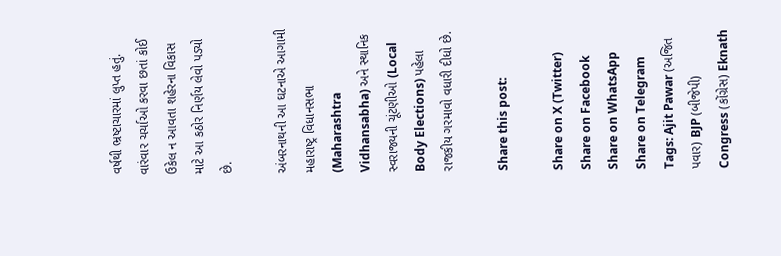વર્ષથી ભ્રષ્ટાચારમાં લુપ્ત હતું. વારંવાર ચર્ચાઓ કરવા છતાં કોઈ ઉકેલ ન આવતા શહેરના વિકાસ માટે આ કઠોર નિર્ણય લેવો પડ્યો છે.

અંબરનાથની આ ઘટનાએ આગામી મહારાષ્ટ્ર વિધાનસભા (Maharashtra Vidhansabha) અને સ્થાનિક સ્વરાજ્યની ચૂંટણીઓ (Local Body Elections) પહેલા રાજકીય ગરમાવો વધારી દીધો છે.

Share this post:

Share on X (Twitter) Share on Facebook Share on WhatsApp Share on Telegram
Tags: Ajit Pawar (અજિત પવાર) BJP (બીજેપી) Congress (કોંગ્રેસ) Eknath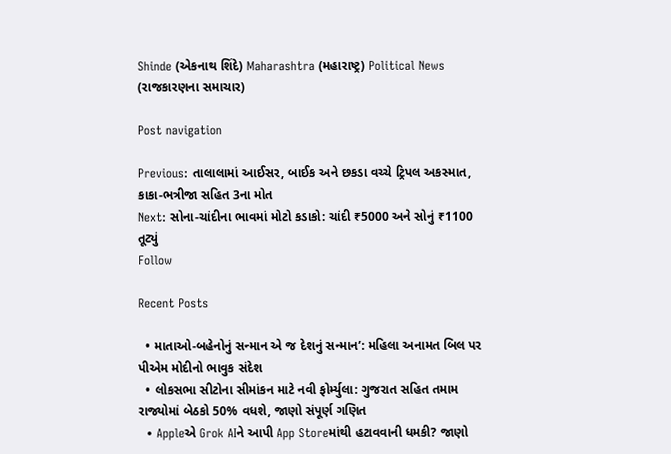Shinde (એકનાથ શિંદે) Maharashtra (મહારાષ્ટ્ર) Political News (રાજકારણના સમાચાર)

Post navigation

Previous: તાલાલામાં આઈસર, બાઈક અને છકડા વચ્ચે ટ્રિપલ અકસ્માત, કાકા-ભત્રીજા સહિત 3ના મોત
Next: સોના-ચાંદીના ભાવમાં મોટો કડાકો: ચાંદી ₹5000 અને સોનું ₹1100 તૂટ્યું
Follow

Recent Posts

  • માતાઓ-બહેનોનું સન્માન એ જ દેશનું સન્માન’: મહિલા અનામત બિલ પર પીએમ મોદીનો ભાવુક સંદેશ
  • લોકસભા સીટોના સીમાંકન માટે નવી ફોર્મ્યુલા: ગુજરાત સહિત તમામ રાજ્યોમાં બેઠકો 50% વધશે, જાણો સંપૂર્ણ ગણિત
  • Appleએ Grok AIને આપી App Storeમાંથી હટાવવાની ધમકી? જાણો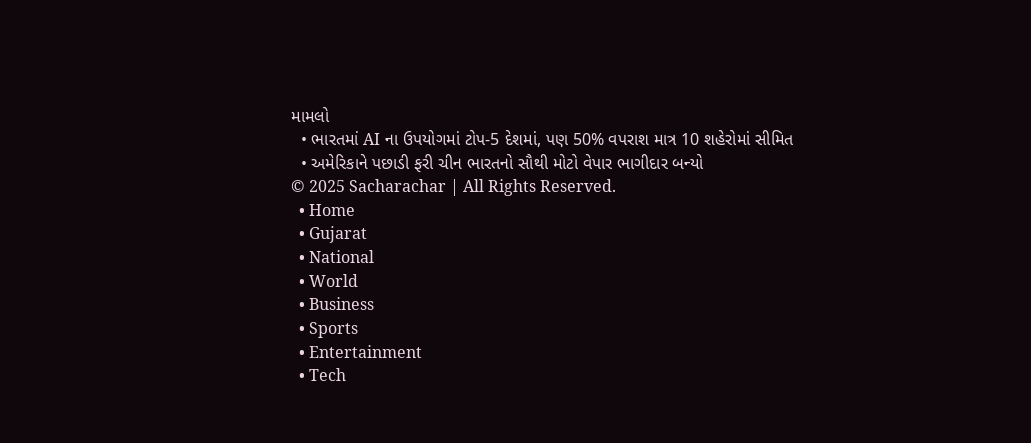મામલો
  • ભારતમાં AI ના ઉપયોગમાં ટોપ-5 દેશમાં, પણ 50% વપરાશ માત્ર 10 શહેરોમાં સીમિત
  • અમેરિકાને પછાડી ફરી ચીન ભારતનો સૌથી મોટો વેપાર ભાગીદાર બન્યો
© 2025 Sacharachar | All Rights Reserved.
  • Home
  • Gujarat
  • National
  • World
  • Business
  • Sports
  • Entertainment
  • Tech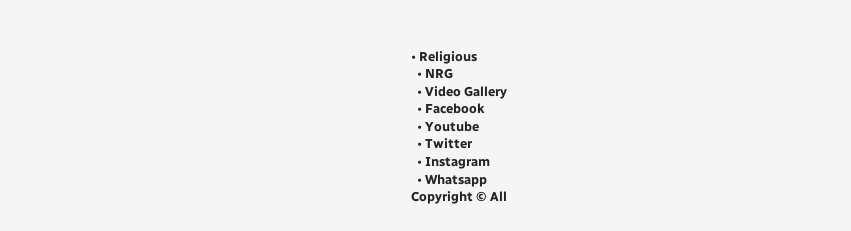• Religious
  • NRG
  • Video Gallery
  • Facebook
  • Youtube
  • Twitter
  • Instagram
  • Whatsapp
Copyright © All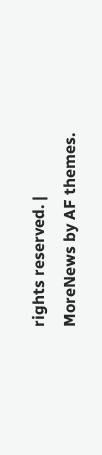rights reserved. | MoreNews by AF themes.